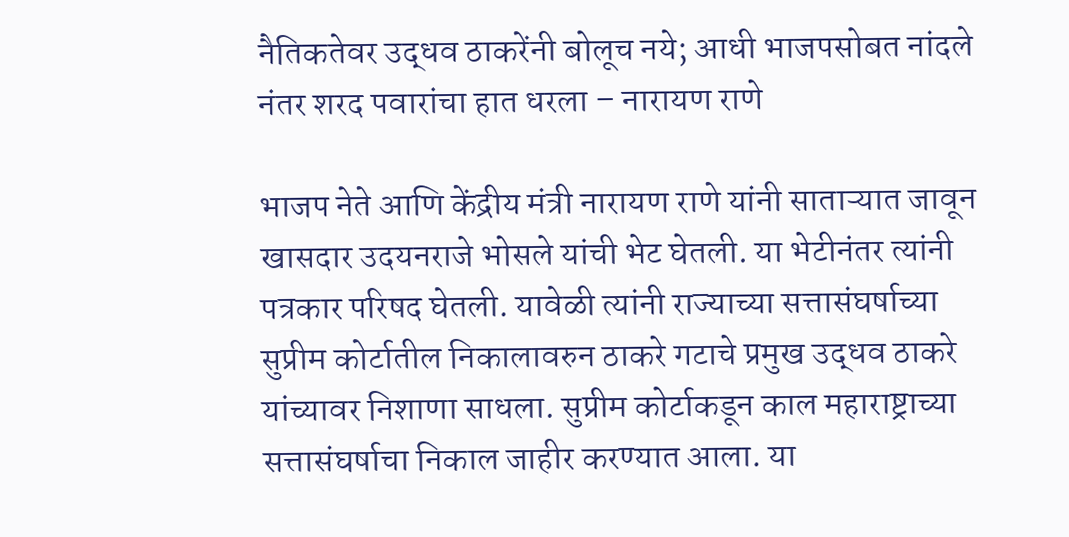नैतिकतेवर उद्धव ठाकरेंनी बोलूच नये; आधी भाजपसोबत नांदले नंतर शरद पवारांचा हात धरला – नारायण राणे

भाजप नेते आणि केंद्रीय मंत्री नारायण राणे यांनी साताऱ्यात जावून खासदार उदयनराजे भोसले यांची भेट घेतली. या भेटीनंतर त्यांनी पत्रकार परिषद घेतली. यावेळी त्यांनी राज्याच्या सत्तासंघर्षाच्या सुप्रीम कोर्टातील निकालावरुन ठाकरे गटाचे प्रमुख उद्धव ठाकरे यांच्यावर निशाणा साधला. सुप्रीम कोर्टाकडून काल महाराष्ट्राच्या सत्तासंघर्षाचा निकाल जाहीर करण्यात आला. या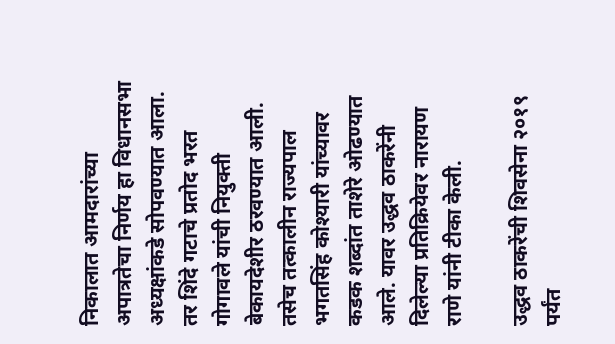निकालात आमदारांच्या अपात्रतेचा निर्णय हा विधानसभा अध्यक्षांकडे सोपवण्यात आला. तर शिंदे गटाचे प्रतोद भरत गोगावले यांची नियुक्ती बेकायदेशीर ठरवण्यात आली. तसेच तत्कालीन राज्यपाल भगतसिंह कोश्यारी यांच्यावर कडक शब्दांत ताशेरे ओढण्यात आले. यावर उद्धव ठाकरेंनी दिलेल्या प्रतिक्रियेवर नारायण राणे यांनी टीका केली.

उद्धव ठाकरेंची शिवसेना २०१९ पर्यंत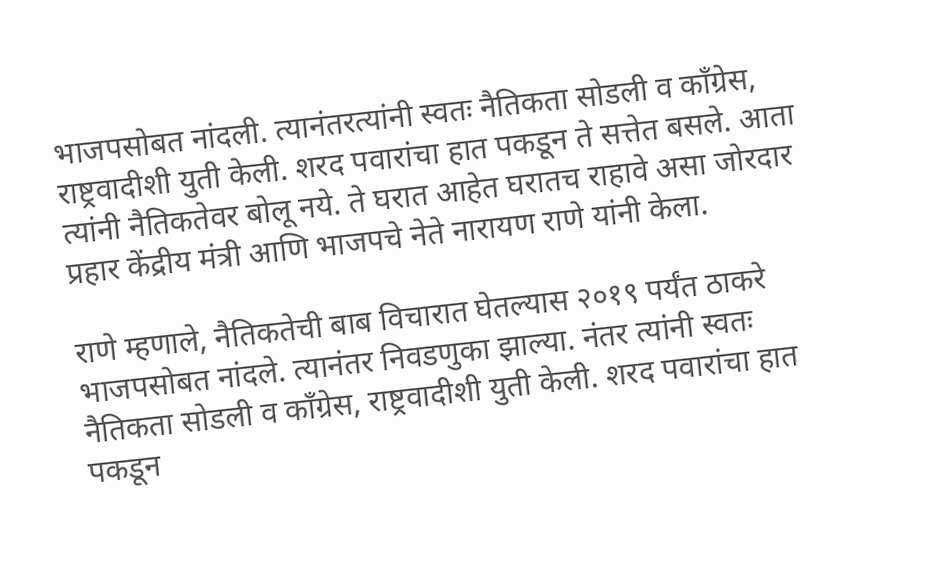भाजपसोबत नांदली. त्यानंतरत्यांनी स्वतः नैतिकता सोडली व कॉंग्रेस, राष्ट्रवादीशी युती केली. शरद पवारांचा हात पकडून ते सत्तेत बसले. आता त्यांनी नैतिकतेवर बोलू नये. ते घरात आहेत घरातच राहावे असा जोरदार प्रहार केंद्रीय मंत्री आणि भाजपचे नेते नारायण राणे यांनी केला.

राणे म्हणाले, नैतिकतेची बाब विचारात घेतल्यास २०१९ पर्यंत ठाकरे भाजपसोबत नांदले. त्यानंतर निवडणुका झाल्या. नंतर त्यांनी स्वतः नैतिकता सोडली व कॉंग्रेस, राष्ट्रवादीशी युती केली. शरद पवारांचा हात पकडून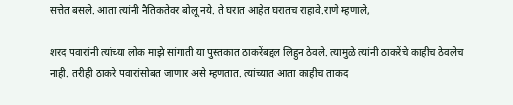सत्तेत बसले. आता त्यांनी नैतिकतेवर बोलू नये. ते घरात आहेत घरातच राहावे.राणे म्हणाले,

शरद पवारांनी त्यांच्या लोक माझे सांगाती या पुस्तकात ठाकरेंबद्दल लिहुन ठेवले. त्यामुळे त्यांनी ठाकरेंचे काहीच ठेवलेच नाही. तरीही ठाकरे पवारांसोबत जाणार असे म्हणतात. त्यांच्यात आता काहीच ताकद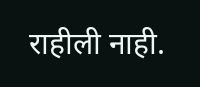राहीली नाही.